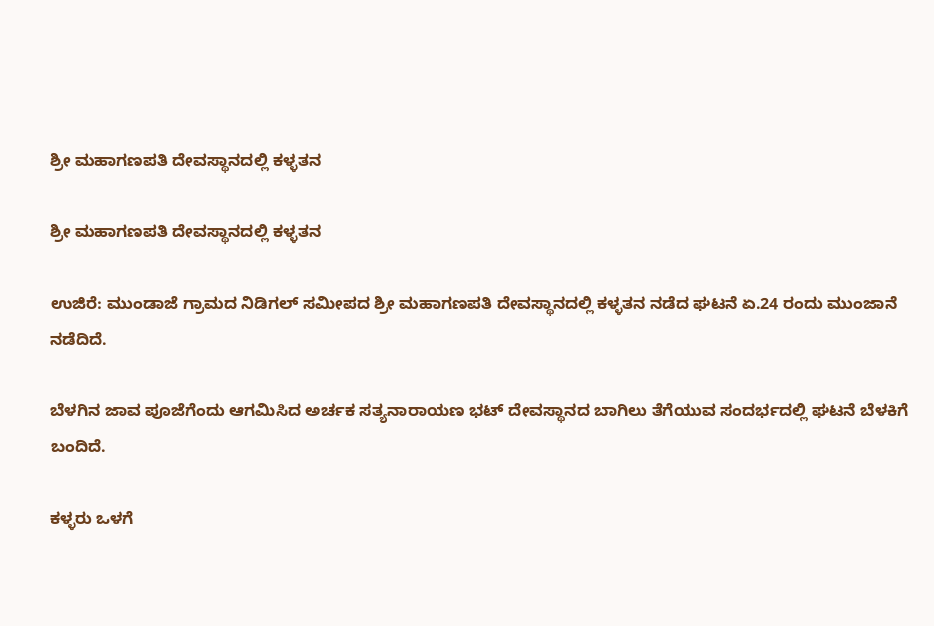ಶ್ರೀ ಮಹಾಗಣಪತಿ ದೇವಸ್ಥಾನದಲ್ಲಿ ಕಳ್ಳತನ

ಶ್ರೀ ಮಹಾಗಣಪತಿ ದೇವಸ್ಥಾನದಲ್ಲಿ ಕಳ್ಳತನ

ಉಜಿರೆ: ಮುಂಡಾಜೆ ಗ್ರಾಮದ ನಿಡಿಗಲ್ ಸಮೀಪದ ಶ್ರೀ ಮಹಾಗಣಪತಿ ದೇವಸ್ಥಾನದಲ್ಲಿ ಕಳ್ಳತನ ನಡೆದ ಘಟನೆ ಏ.24 ರಂದು ಮುಂಜಾನೆ ನಡೆದಿದೆ.

ಬೆಳಗಿನ ಜಾವ ಪೂಜೆಗೆಂದು ಆಗಮಿಸಿದ ಅರ್ಚಕ ಸತ್ಯನಾರಾಯಣ ಭಟ್ ದೇವಸ್ಥಾನದ ಬಾಗಿಲು ತೆಗೆಯುವ ಸಂದರ್ಭದಲ್ಲಿ ಘಟನೆ ಬೆಳಕಿಗೆ ಬಂದಿದೆ.

ಕಳ್ಳರು ಒಳಗೆ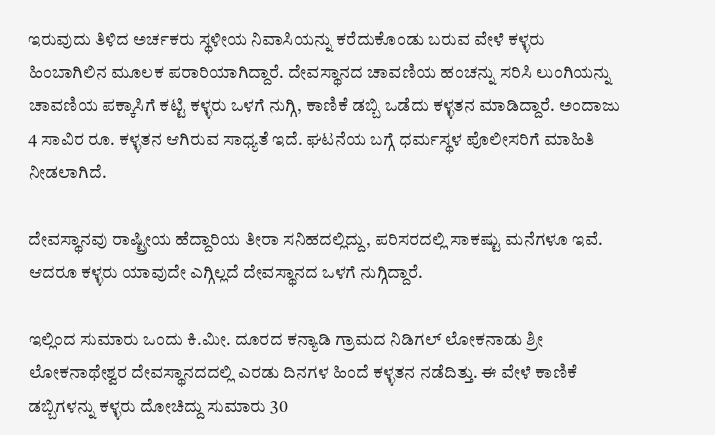ಇರುವುದು ತಿಳಿದ ಅರ್ಚಕರು ಸ್ಥಳೀಯ ನಿವಾಸಿಯನ್ನು ಕರೆದುಕೊಂಡು ಬರುವ ವೇಳೆ ಕಳ್ಳರು ಹಿಂಬಾಗಿಲಿನ ಮೂಲಕ ಪರಾರಿಯಾಗಿದ್ದಾರೆ. ದೇವಸ್ಥಾನದ ಚಾವಣಿಯ ಹಂಚನ್ನು ಸರಿಸಿ ಲುಂಗಿಯನ್ನು ಚಾವಣಿಯ ಪಕ್ಕಾಸಿಗೆ ಕಟ್ಟಿ ಕಳ್ಳರು ಒಳಗೆ ನುಗ್ಗಿ, ಕಾಣಿಕೆ ಡಬ್ಬಿ ಒಡೆದು ಕಳ್ಳತನ ಮಾಡಿದ್ದಾರೆ. ಅಂದಾಜು 4 ಸಾವಿರ ರೂ. ಕಳ್ಳತನ ಆಗಿರುವ ಸಾಧ್ಯತೆ ಇದೆ. ಘಟನೆಯ ಬಗ್ಗೆ ಧರ್ಮಸ್ಥಳ ಪೊಲೀಸರಿಗೆ ಮಾಹಿತಿ ನೀಡಲಾಗಿದೆ.

ದೇವಸ್ಥಾನವು ರಾಷ್ಟ್ರೀಯ ಹೆದ್ದಾರಿಯ ತೀರಾ ಸನಿಹದಲ್ಲಿದ್ದು, ಪರಿಸರದಲ್ಲಿ ಸಾಕಷ್ಟು ಮನೆಗಳೂ ಇವೆ. ಆದರೂ ಕಳ್ಳರು ಯಾವುದೇ ಎಗ್ಗಿಲ್ಲದೆ ದೇವಸ್ಥಾನದ ಒಳಗೆ ನುಗ್ಗಿದ್ದಾರೆ.

ಇಲ್ಲಿಂದ ಸುಮಾರು ಒಂದು ಕಿ.ಮೀ. ದೂರದ ಕನ್ಯಾಡಿ ಗ್ರಾಮದ ನಿಡಿಗಲ್ ಲೋಕನಾಡು ಶ್ರೀ ಲೋಕನಾಥೇಶ್ವರ ದೇವಸ್ಥಾನದದಲ್ಲಿ ಎರಡು ದಿನಗಳ ಹಿಂದೆ ಕಳ್ಳತನ ನಡೆದಿತ್ತು. ಈ ವೇಳೆ ಕಾಣಿಕೆ ಡಬ್ಬಿಗಳನ್ನು ಕಳ್ಳರು ದೋಚಿದ್ದು ಸುಮಾರು 30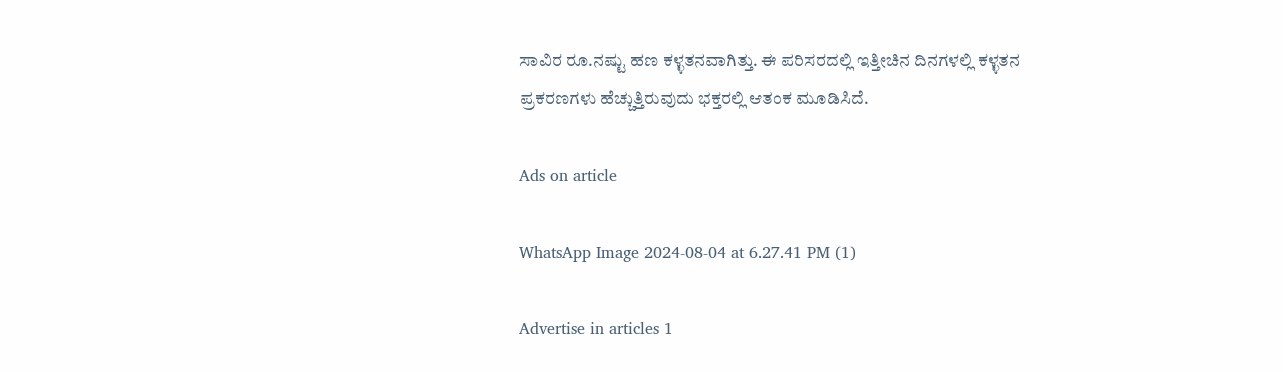ಸಾವಿರ ರೂ.ನಷ್ಟು ಹಣ ಕಳ್ಳತನವಾಗಿತ್ತು. ಈ ಪರಿಸರದಲ್ಲಿ ಇತ್ತೀಚಿನ ದಿನಗಳಲ್ಲಿ ಕಳ್ಳತನ ಪ್ರಕರಣಗಳು ಹೆಚ್ಚುತ್ತಿರುವುದು ಭಕ್ತರಲ್ಲಿ ಆತಂಕ ಮೂಡಿಸಿದೆ.

Ads on article

WhatsApp Image 2024-08-04 at 6.27.41 PM (1)

Advertise in articles 1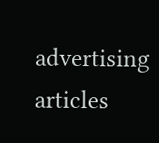advertising articles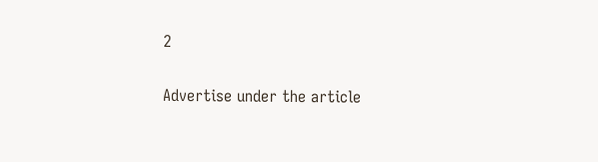2

Advertise under the article